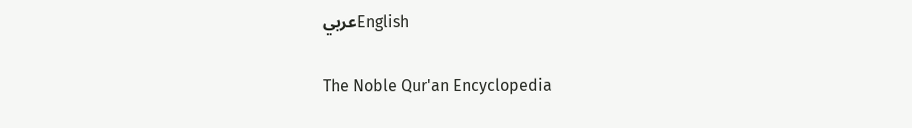عربيEnglish

The Noble Qur'an Encyclopedia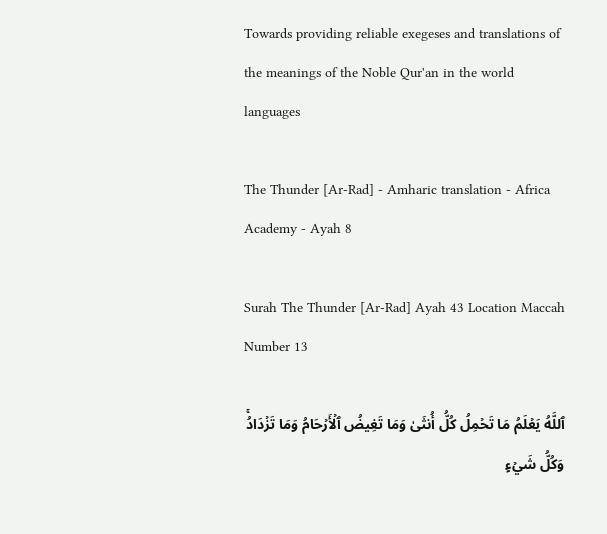Towards providing reliable exegeses and translations of the meanings of the Noble Qur'an in the world languages

The Thunder [Ar-Rad] - Amharic translation - Africa Academy - Ayah 8

Surah The Thunder [Ar-Rad] Ayah 43 Location Maccah Number 13

ٱللَّهُ يَعۡلَمُ مَا تَحۡمِلُ كُلُّ أُنثَىٰ وَمَا تَغِيضُ ٱلۡأَرۡحَامُ وَمَا تَزۡدَادُۚ وَكُلُّ شَيۡءٍ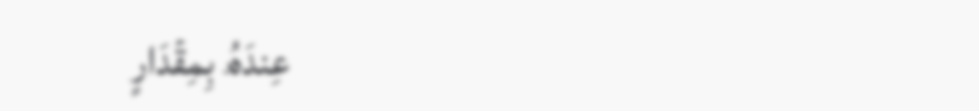عِندَهُۥ بِمِقۡدَارٍ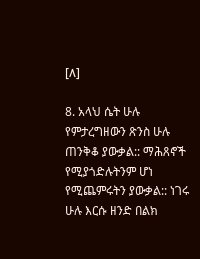[٨]

8. አላህ ሴት ሁሉ የምታረግዘውን ጽንስ ሁሉ ጠንቅቆ ያውቃል:: ማሕጸኖች የሚያጎድሉትንም ሆነ የሚጨምሩትን ያውቃል:: ነገሩ ሁሉ እርሱ ዘንድ በልክ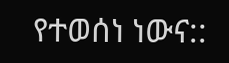የተወሰነ ነውና::